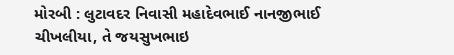મોરબી : લુટાવદર નિવાસી મહાદેવભાઈ નાનજીભાઈ ચીખલીયા, તે જયસુખભાઇ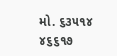મો. ૬૩૫૧૪ ૪૬૬૧૭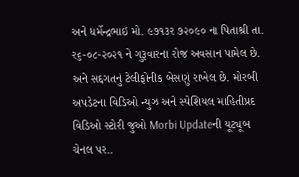અને ધર્મેન્દ્રભાઇ મો. ૯૭૧૩ર ૭૨૦૯૦ ના પિતાશ્રી તા. ર૬-૦૮-૨૦૨૧ ને ગુરૂવારના રોજ અવસાન પામેલ છે. અને સદ્દગતનું ટેલીફોનીક બેસણું રાખેલ છે. મોરબી અપડેટના વિડિઓ ન્યુઝ અને સ્પેશિયલ માહિતીપ્રદ વિડિઓ સ્ટોરી જુઓ Morbi Updateની યૂટ્યૂબ ચેનલ પર..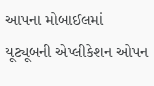આપના મોબાઈલમાં યૂટ્યૂબની એપ્લીકેશન ઓપન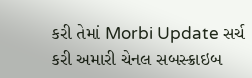કરી તેમાં Morbi Update સર્ચ કરી અમારી ચેનલ સબસ્ક્રાઇબ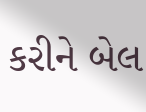કરીને બેલ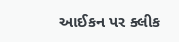આઈકન પર ક્લીક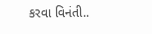કરવા વિનંતી..